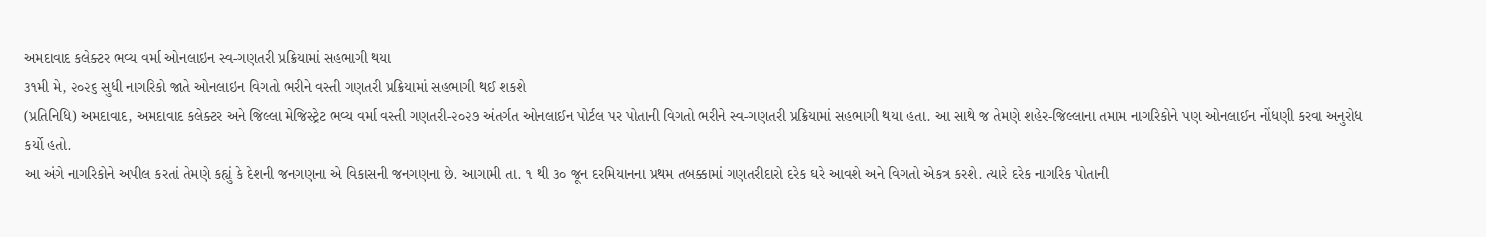અમદાવાદ કલેક્ટર ભવ્ય વર્મા ઓનલાઇન સ્વ-ગણતરી પ્રક્રિયામાં સહભાગી થયા
૩૧મી મે, ૨૦૨૬ સુધી નાગરિકો જાતે ઓનલાઇન વિગતો ભરીને વસ્તી ગણતરી પ્રક્રિયામાં સહભાગી થઈ શકશે
(પ્રતિનિધિ) અમદાવાદ, અમદાવાદ કલેક્ટર અને જિલ્લા મેજિસ્ટ્રેટ ભવ્ય વર્મા વસ્તી ગણતરી-૨૦૨૭ અંતર્ગત ઓનલાઈન પોર્ટલ પર પોતાની વિગતો ભરીને સ્વ-ગણતરી પ્રક્રિયામાં સહભાગી થયા હતા. આ સાથે જ તેમણે શહેર-જિલ્લાના તમામ નાગરિકોને પણ ઓનલાઈન નોંધણી કરવા અનુરોધ કર્યો હતો.
આ અંગે નાગરિકોને અપીલ કરતાં તેમણે કહ્યું કે દેશની જનગણના એ વિકાસની જનગણના છે. આગામી તા. ૧ થી ૩૦ જૂન દરમિયાનના પ્રથમ તબક્કામાં ગણતરીદારો દરેક ઘરે આવશે અને વિગતો એકત્ર કરશે. ત્યારે દરેક નાગરિક પોતાની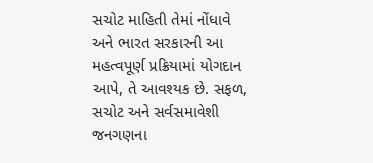સચોટ માહિતી તેમાં નોંધાવે અને ભારત સરકારની આ મહત્વપૂર્ણ પ્રક્રિયામાં યોગદાન આપે, તે આવશ્યક છે. સફળ, સચોટ અને સર્વસમાવેશી જનગણના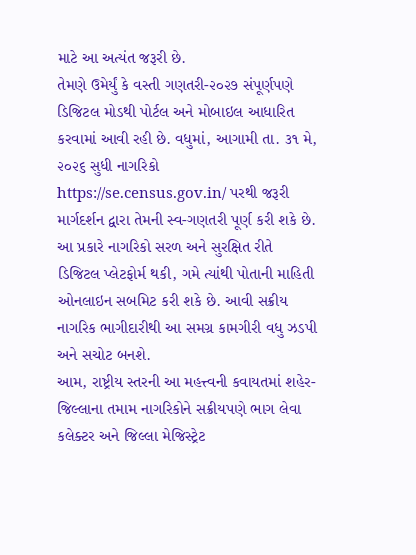માટે આ અત્યંત જરૂરી છે.
તેમણે ઉમેર્યું કે વસ્તી ગણતરી-૨૦૨૭ સંપૂર્ણપણે ડિજિટલ મોડથી પોર્ટલ અને મોબાઇલ આધારિત કરવામાં આવી રહી છે. વધુમાં, આગામી તા. ૩૧ મે, ૨૦૨૬ સુધી નાગરિકો https://se.census.gov.in/ પરથી જરૂરી માર્ગદર્શન દ્વારા તેમની સ્વ-ગણતરી પૂર્ણ કરી શકે છે.
આ પ્રકારે નાગરિકો સરળ અને સુરક્ષિત રીતે ડિજિટલ પ્લેટફોર્મ થકી, ગમે ત્યાંથી પોતાની માહિતી ઓનલાઇન સબમિટ કરી શકે છે. આવી સક્રીય નાગરિક ભાગીદારીથી આ સમગ્ર કામગીરી વધુ ઝડપી અને સચોટ બનશે.
આમ, રાષ્ટ્રીય સ્તરની આ મહત્ત્વની કવાયતમાં શહેર-જિલ્લાના તમામ નાગરિકોને સક્રીયપણે ભાગ લેવા કલેક્ટર અને જિલ્લા મેજિસ્ટ્રેટ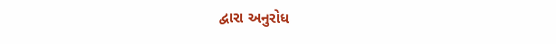દ્વારા અનુરોધ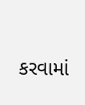કરવામાં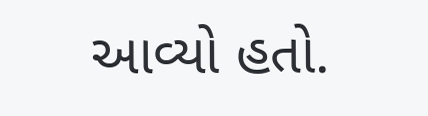આવ્યો હતો.